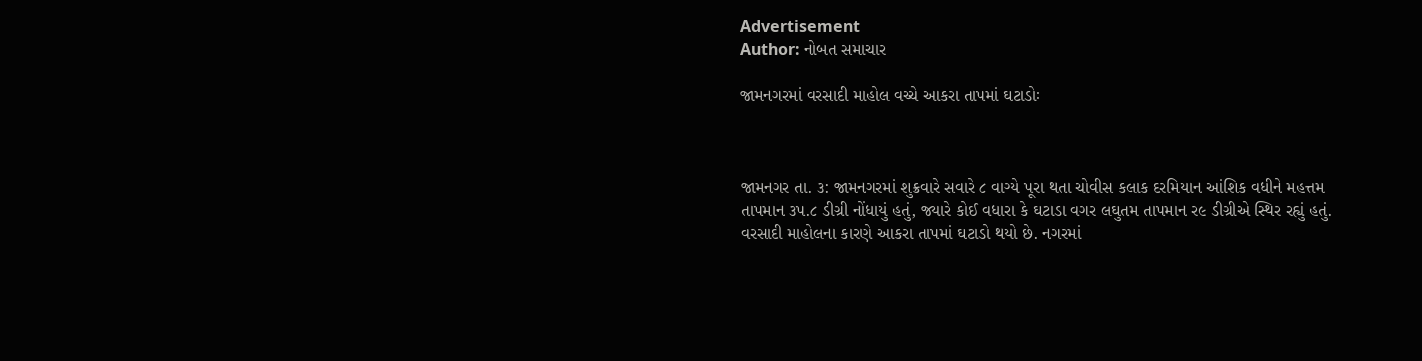Advertisement
Author: નોબત સમાચાર

જામનગરમાં વરસાદી માહોલ વચ્ચે આકરા તાપમાં ઘટાડોઃ



જામનગર તા. ૩: જામનગરમાં શુક્રવારે સવારે ૮ વાગ્યે પૂરા થતા ચોવીસ કલાક દરમિયાન આંશિક વધીને મહત્તમ તાપમાન ૩પ.૮ ડીગ્રી નોંધાયું હતું, જ્યારે કોઈ વધારા કે ઘટાડા વગર લઘુતમ તાપમાન ર૯ ડીગ્રીએ સ્થિર રહ્યું હતું. વરસાદી માહોલના કારણે આકરા તાપમાં ઘટાડો થયો છે. નગરમાં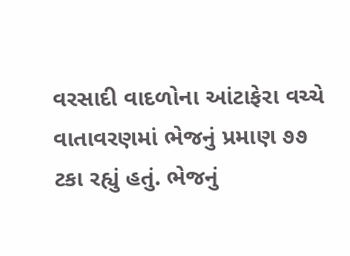વરસાદી વાદળોના આંટાફેરા વચ્ચે વાતાવરણમાં ભેજનું પ્રમાણ ૭૭ ટકા રહ્યું હતું. ભેજનું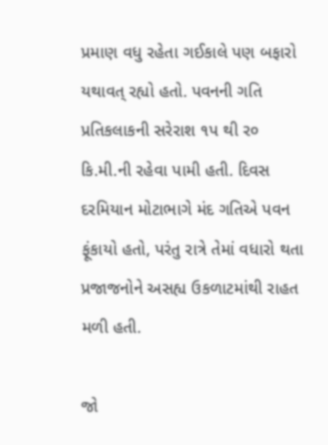પ્રમાણ વધુ રહેતા ગઈકાલે પણ બફારો યથાવત્ રહ્યો હતો. પવનની ગતિ પ્રતિકલાકની સરેરાશ ૧પ થી ર૦ કિ.મી.ની રહેવા પામી હતી. દિવસ દરમિયાન મોટાભાગે મંદ ગતિએ પવન ફૂંકાયો હતો, પરંતુ રાત્રે તેમાં વધારો થતા પ્રજાજનોને અસહ્ય ઉકળાટમાંથી રાહત મળી હતી.

જો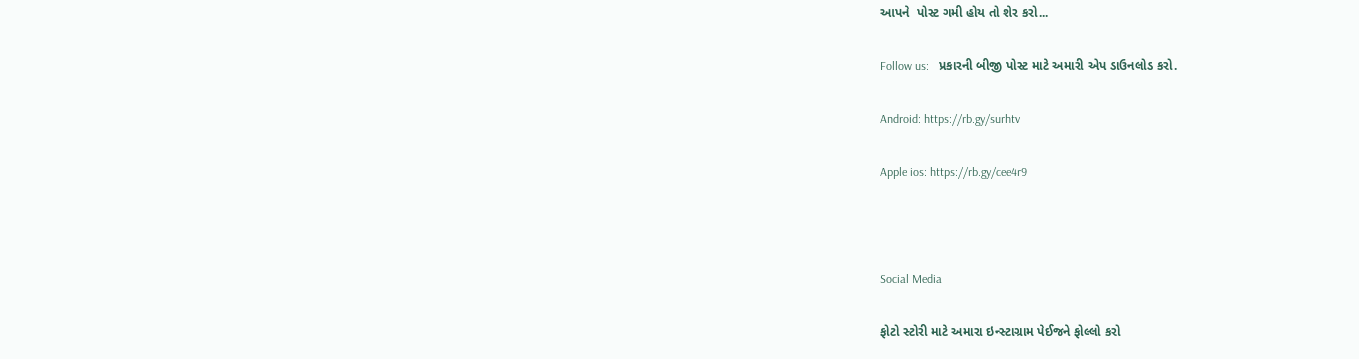આપને  પોસ્ટ ગમી હોય તો શેર કરો...

Follow us:   પ્રકારની બીજી પોસ્ટ માટે અમારી એપ ડાઉનલોડ કરો.

Android: https://rb.gy/surhtv

Apple ios: https://rb.gy/cee4r9



Social Media

ફોટો સ્ટોરી માટે અમારા ઇન્સ્ટાગ્રામ પેઈજને ફોલ્લો કરો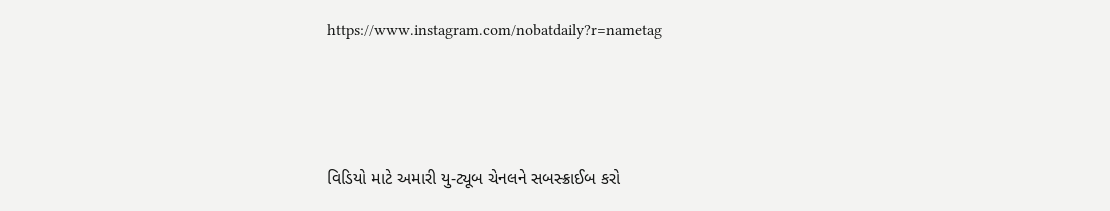https://www.instagram.com/nobatdaily?r=nametag



વિડિયો માટે અમારી યુ-ટ્યૂબ ચેનલને સબસ્ક્રાઈબ કરો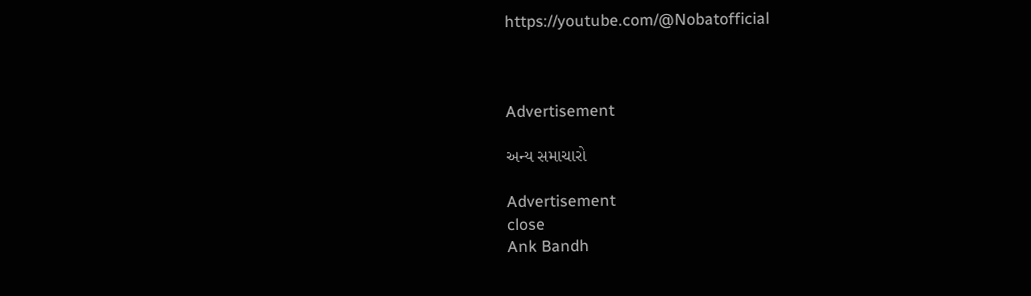https://youtube.com/@Nobatofficial



Advertisement

અન્ય સમાચારો

Advertisement
close
Ank Bandh